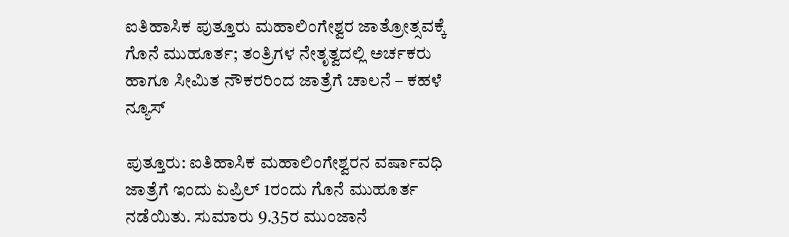ಐತಿಹಾಸಿಕ ಪುತ್ತೂರು ಮಹಾಲಿಂಗೇಶ್ವರ ಜಾತ್ರೋತ್ಸವಕ್ಕೆ ಗೊನೆ ಮುಹೂರ್ತ; ತಂತ್ರಿಗಳ ನೇತೃತ್ವದಲ್ಲಿ ಅರ್ಚಕರು ಹಾಗೂ ಸೀಮಿತ ನೌಕರರಿಂದ ಜಾತ್ರೆಗೆ ಚಾಲನೆ – ಕಹಳೆ ನ್ಯೂಸ್

ಪುತ್ತೂರು: ಐತಿಹಾಸಿಕ ಮಹಾಲಿಂಗೇಶ್ವರನ ವರ್ಷಾವಧಿ ಜಾತ್ರೆಗೆ ಇಂದು ಏಪ್ರಿಲ್ 1ರಂದು ಗೊನೆ ಮುಹೂರ್ತ ನಡೆಯಿತು. ಸುಮಾರು 9.35ರ ಮುಂಜಾನೆ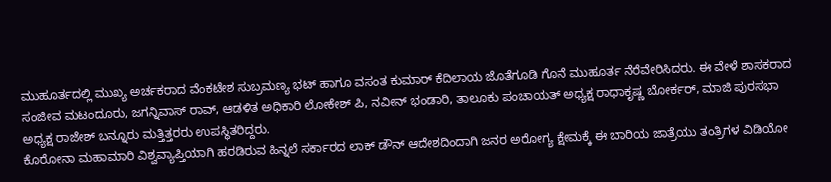ಮುಹೂರ್ತದಲ್ಲಿ ಮುಖ್ಯ ಅರ್ಚಕರಾದ ವೆಂಕಟೇಶ ಸುಬ್ರಮಣ್ಯ ಭಟ್ ಹಾಗೂ ವಸಂತ ಕುಮಾರ್ ಕೆದಿಲಾಯ ಜೊತೆಗೂಡಿ ಗೊನೆ ಮುಹೂರ್ತ ನೆರೆವೇರಿಸಿದರು. ಈ ವೇಳೆ ಶಾಸಕರಾದ ಸಂಜೀವ ಮಟಂದೂರು, ಜಗನ್ನಿವಾಸ್ ರಾವ್, ಆಡಳಿತ ಅಧಿಕಾರಿ ಲೋಕೇಶ್ ಪಿ, ನವೀನ್ ಭಂಡಾರಿ, ತಾಲೂಕು ಪಂಚಾಯತ್ ಅಧ್ಯಕ್ಷ ರಾಧಾಕೃಷ್ಣ ಬೋರ್ಕರ್, ಮಾಜಿ ಪುರಸಭಾ ಅಧ್ಯಕ್ಷ ರಾಜೇಶ್ ಬನ್ನೂರು ಮತ್ತಿತ್ತರರು ಉಪಸ್ಥಿತರಿದ್ದರು.
ಕೊರೋನಾ ಮಹಾಮಾರಿ ವಿಶ್ವವ್ಯಾಪ್ತಿಯಾಗಿ ಹರಡಿರುವ ಹಿನ್ನಲೆ ಸರ್ಕಾರದ ಲಾಕ್ ಡೌನ್ ಆದೇಶದಿಂದಾಗಿ ಜನರ ಅರೋಗ್ಯ ಕ್ಷೇಮಕ್ಕೆ ಈ ಬಾರಿಯ ಜಾತ್ರೆಯು ತಂತ್ರಿಗಳ ವಿಡಿಯೋ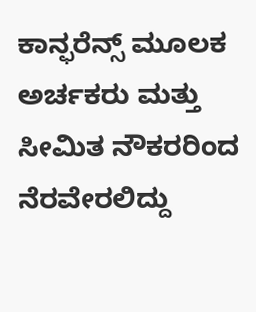ಕಾನ್ಫರೆನ್ಸ್ ಮೂಲಕ ಅರ್ಚಕರು ಮತ್ತು ಸೀಮಿತ ನೌಕರರಿಂದ ನೆರವೇರಲಿದ್ದು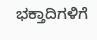ಭಕ್ತಾದಿಗಳಿಗೆ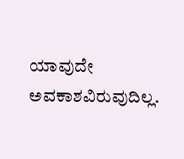ಯಾವುದೇ ಅವಕಾಶವಿರುವುದಿಲ್ಲ.